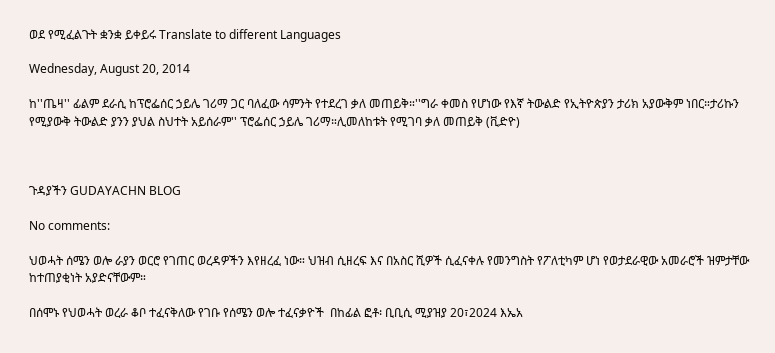ወደ የሚፈልጉት ቋንቋ ይቀይሩ Translate to different Languages

Wednesday, August 20, 2014

ከ''ጤዛ'' ፊልም ደራሲ ከፕሮፌሰር ኃይሌ ገሪማ ጋር ባለፈው ሳምንት የተደረገ ቃለ መጠይቅ።''ግራ ቀመስ የሆነው የእኛ ትውልድ የኢትዮጵያን ታሪክ አያውቅም ነበር።ታሪኩን የሚያውቅ ትውልድ ያንን ያህል ስህተት አይሰራም'' ፕሮፌሰር ኃይሌ ገሪማ።ሊመለከቱት የሚገባ ቃለ መጠይቅ (ቪድዮ)



ጉዳያችን GUDAYACHN BLOG

No comments:

ህወሓት ሰሜን ወሎ ራያን ወርሮ የገጠር ወረዳዎችን እየዘረፈ ነው። ህዝብ ሲዘረፍ እና በአስር ሺዎች ሲፈናቀሉ የመንግስት የፖለቲካም ሆነ የወታደራዊው አመራሮች ዝምታቸው ከተጠያቂነት አያድናቸውም።

በሰሞኑ የህወሓት ወረራ ቆቦ ተፈናቅለው የገቡ የሰሜን ወሎ ተፈናቃዮች  በከፊል ፎቶ፡ ቢቢሲ ሚያዝያ 20፣2024 እኤአ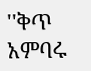''ቅጥ አምባሩ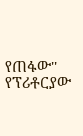የጠፋው'' የፕሪቶርያው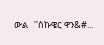ውል   ''ስኩዌር ዋን&#...